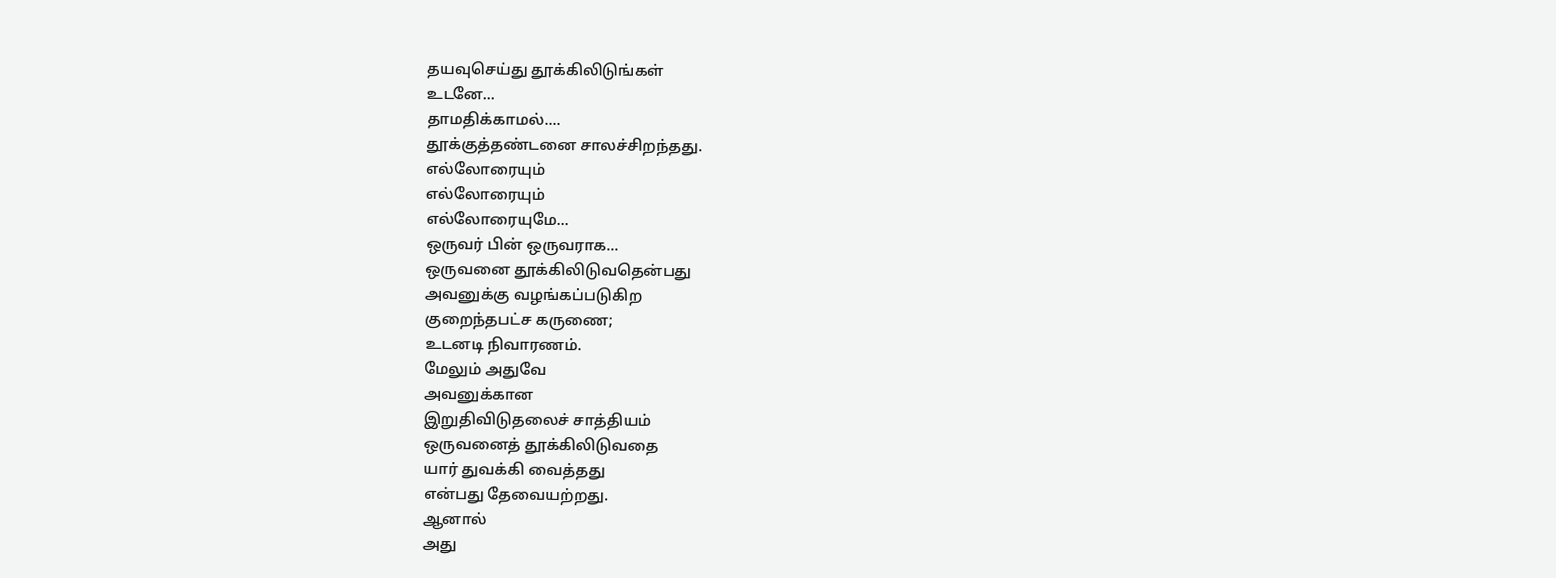தயவுசெய்து தூக்கிலிடுங்கள்
உடனே...
தாமதிக்காமல்....
தூக்குத்தண்டனை சாலச்சிறந்தது.
எல்லோரையும்
எல்லோரையும்
எல்லோரையுமே...
ஒருவர் பின் ஒருவராக...
ஒருவனை தூக்கிலிடுவதென்பது
அவனுக்கு வழங்கப்படுகிற
குறைந்தபட்ச கருணை;
உடனடி நிவாரணம்.
மேலும் அதுவே
அவனுக்கான
இறுதிவிடுதலைச் சாத்தியம்
ஒருவனைத் தூக்கிலிடுவதை
யார் துவக்கி வைத்தது
என்பது தேவையற்றது.
ஆனால்
அது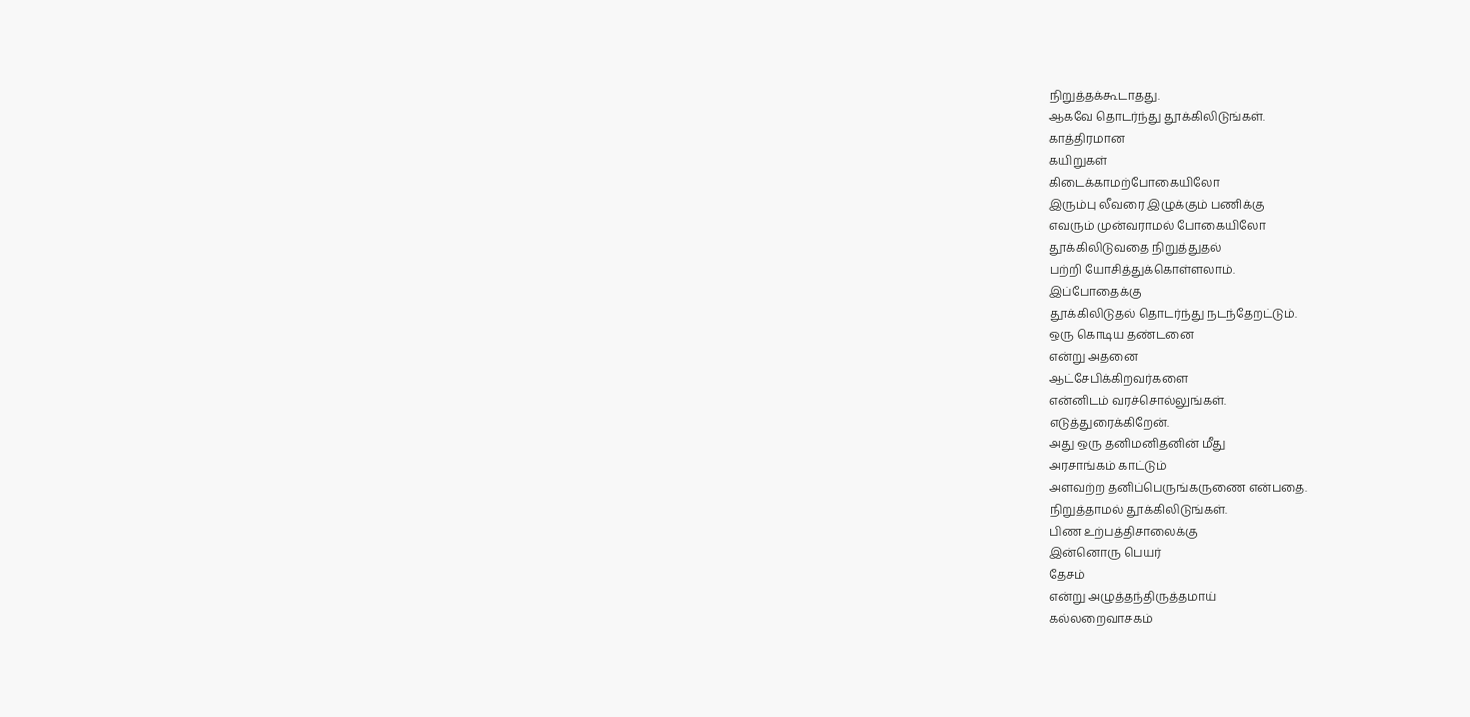நிறுத்தக்கூடாதது.
ஆகவே தொடர்ந்து தூக்கிலிடுங்கள்.
காத்திரமான
கயிறுகள்
கிடைக்காமற்போகையிலோ
இரும்பு லீவரை இழுக்கும் பணிக்கு
எவரும் முன்வராமல் போகையிலோ
தூக்கிலிடுவதை நிறுத்துதல்
பற்றி யோசித்துக்கொள்ளலாம்.
இப்போதைக்கு
தூக்கிலிடுதல் தொடர்ந்து நடந்தேறட்டும்.
ஒரு கொடிய தண்டனை
என்று அதனை
ஆட்சேபிக்கிறவர்களை
என்னிடம் வரச்சொல்லுங்கள்.
எடுத்துரைக்கிறேன்.
அது ஒரு தனிமனிதனின் மீது
அரசாங்கம் காட்டும்
அளவற்ற தனிப்பெருங்கருணை என்பதை.
நிறுத்தாமல் தூக்கிலிடுங்கள்.
பிண உற்பத்திசாலைக்கு
இன்னொரு பெயர்
தேசம்
என்று அழுத்தந்திருத்தமாய்
கல்லறைவாசகம்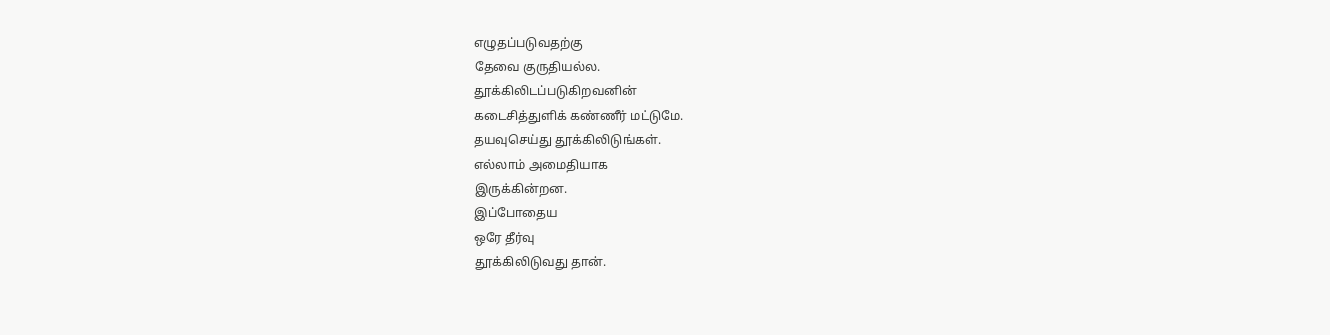எழுதப்படுவதற்கு
தேவை குருதியல்ல.
தூக்கிலிடப்படுகிறவனின்
கடைசித்துளிக் கண்ணீர் மட்டுமே.
தயவுசெய்து தூக்கிலிடுங்கள்.
எல்லாம் அமைதியாக
இருக்கின்றன.
இப்போதைய
ஒரே தீர்வு
தூக்கிலிடுவது தான்.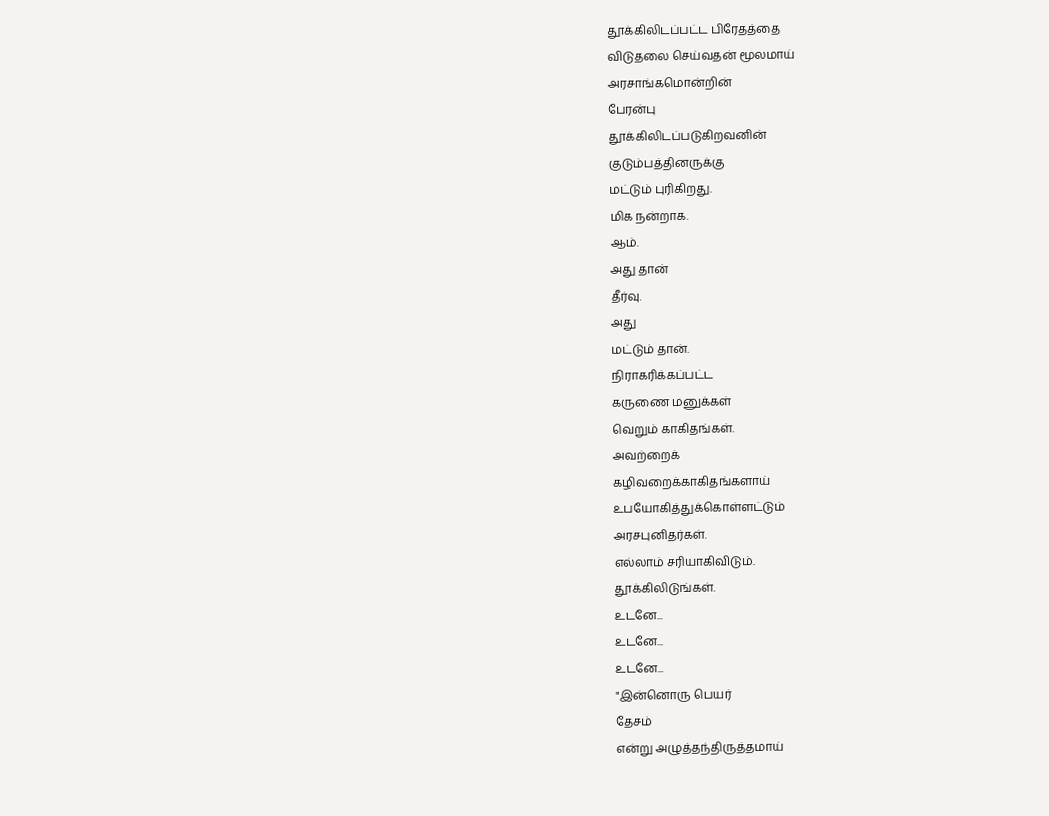தூக்கிலிடப்பட்ட பிரேதத்தை
விடுதலை செய்வதன் மூலமாய்
அரசாங்கமொன்றின்
பேரன்பு
தூக்கிலிடப்படுகிறவனின்
குடும்பத்தினருக்கு
மட்டும் புரிகிறது.
மிக நன்றாக.
ஆம்.
அது தான்
தீர்வு.
அது
மட்டும் தான்.
நிராகரிக்கப்பட்ட
கருணை மனுக்கள்
வெறும் காகிதங்கள்.
அவற்றைக்
கழிவறைக்காகிதங்களாய்
உபயோகித்துக்கொள்ளட்டும்
அரசபுனிதர்கள்.
எல்லாம் சரியாகிவிடும்.
தூக்கிலிடுங்கள்.
உடனே...
உடனே...
உடனே...
"இன்னொரு பெயர்
தேசம்
என்று அழுத்தந்திருத்தமாய்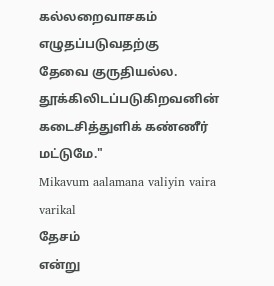கல்லறைவாசகம்
எழுதப்படுவதற்கு
தேவை குருதியல்ல.
தூக்கிலிடப்படுகிறவனின்
கடைசித்துளிக் கண்ணீர் மட்டுமே."
Mikavum aalamana valiyin vaira varikal
தேசம்
என்று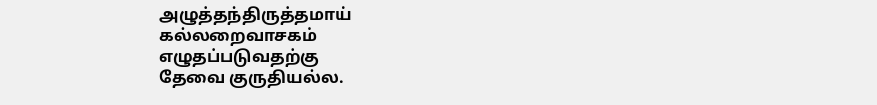அழுத்தந்திருத்தமாய்
கல்லறைவாசகம்
எழுதப்படுவதற்கு
தேவை குருதியல்ல.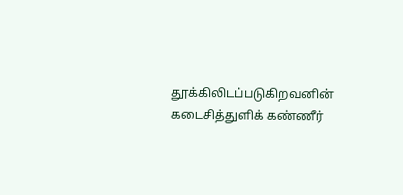தூக்கிலிடப்படுகிறவனின்
கடைசித்துளிக் கண்ணீர்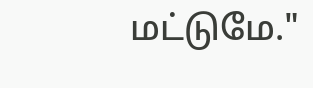மட்டுமே."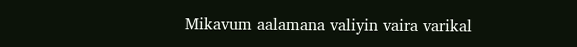Mikavum aalamana valiyin vaira varikal